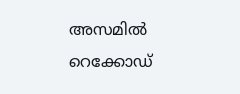അസമിൽ റെക്കോഡ്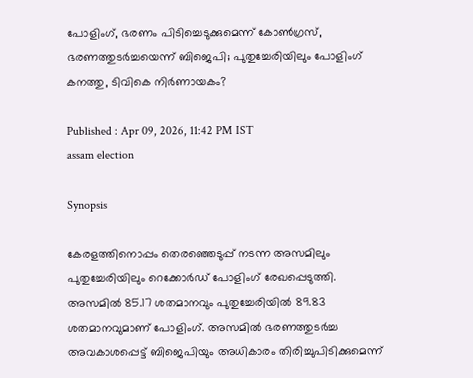പോളിംഗ്, ഭരണം പിടിച്ചെടുക്കുമെന്ന് കോൺഗ്രസ്, ഭരണത്തുടർച്ചയെന്ന് ബിജെപി; പുതുച്ചേരിയിലും പോളിംഗ് കനത്തു, ടിവികെ നിർണായകം?

Published : Apr 09, 2026, 11:42 PM IST
assam election

Synopsis

കേരളത്തിനൊപ്പം തെരഞ്ഞെടുപ്പ് നടന്ന അസമിലും പുതുച്ചേരിയിലും റെക്കോർഡ് പോളിംഗ് രേഖപ്പെടുത്തി. അസമിൽ 85.17 ശതമാനവും പുതുച്ചേരിയിൽ 89.83 ശതമാനവുമാണ് പോളിംഗ്. അസമിൽ ഭരണത്തുടർച്ച അവകാശപ്പെട്ട് ബിജെപിയും അധികാരം തിരിച്ചുപിടിക്കുമെന്ന്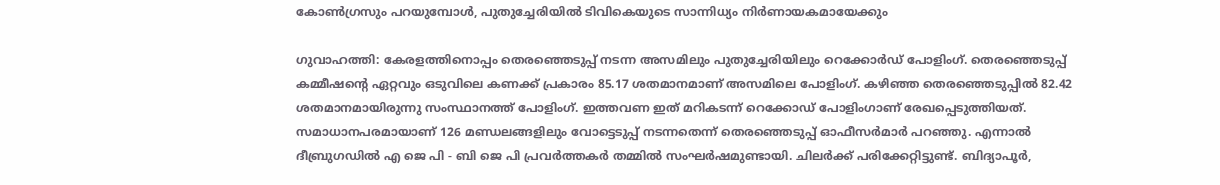കോൺഗ്രസും പറയുമ്പോൾ, പുതുച്ചേരിയിൽ ടിവികെയുടെ സാന്നിധ്യം നിർണായകമായേക്കും

ഗുവാഹത്തി: കേരളത്തിനൊപ്പം തെരഞ്ഞെടുപ്പ് നടന്ന അസമിലും പുതുച്ചേരിയിലും റെക്കോർഡ് പോളിംഗ്. തെരഞ്ഞെടുപ്പ് കമ്മീഷന്റെ ഏറ്റവും ഒടുവിലെ കണക്ക് പ്രകാരം 85.17 ശതമാനമാണ് അസമിലെ പോളിംഗ്. കഴിഞ്ഞ തെരഞ്ഞെടുപ്പിൽ 82.42 ശതമാനമായിരുന്നു സംസ്ഥാനത്ത് പോളിംഗ്. ഇത്തവണ ഇത് മറികടന്ന് റെക്കോഡ് പോളിംഗാണ് രേഖപ്പെടുത്തിയത്. സമാധാനപരമായാണ് 126 മണ്ഡലങ്ങളിലും വോട്ടെടുപ്പ് നടന്നതെന്ന് തെരഞ്ഞെടുപ്പ് ഓഫീസർമാർ പറഞ്ഞു. എന്നാൽ ദീബ്രുഗഡിൽ എ ജെ പി - ബി ജെ പി പ്രവർത്തകർ തമ്മിൽ സംഘർഷമുണ്ടായി. ചിലർക്ക് പരിക്കേറ്റിട്ടുണ്ട്. ബിദ്യാപൂർ,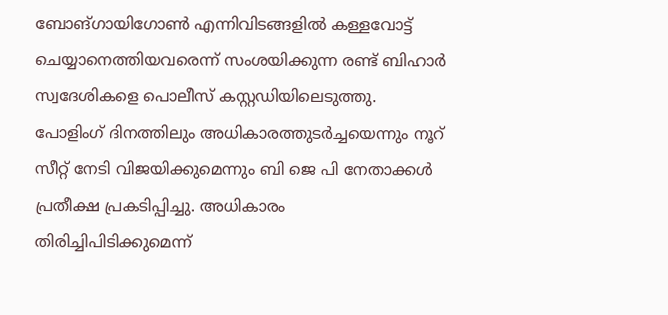ബോങ്ഗായിഗോൺ എന്നിവിടങ്ങളിൽ കള്ളവോട്ട് ചെയ്യാനെത്തിയവരെന്ന് സംശയിക്കുന്ന രണ്ട് ബിഹാർ സ്വദേശികളെ പൊലീസ് കസ്റ്റഡിയിലെടുത്തു. പോളിംഗ് ദിനത്തിലും അധികാരത്തുടർച്ചയെന്നും നൂറ് സീറ്റ് നേടി വിജയിക്കുമെന്നും ബി ജെ പി നേതാക്കൾ പ്രതീക്ഷ പ്രകടിപ്പിച്ചു. അധികാരം തിരിച്ചിപിടിക്കുമെന്ന്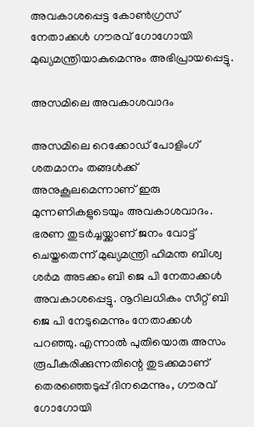അവകാശപ്പെട്ട കോൺഗ്രസ് നേതാക്കൾ ഗൗരവ് ഗോഗോയി മുഖ്യമന്ത്രിയാകുമെന്നും അഭിപ്രായപ്പെട്ടു.

അസമിലെ അവകാശവാദം

അസമിലെ റെക്കോഡ് പോളിംഗ് ശതമാനം തങ്ങൾക്ക് അനുകൂലമെന്നാണ് ഇരു മുന്നണികളുടെയും അവകാശവാദം. ഭരണ തുടർച്ചയ്ക്കാണ് ജനം വോട്ട് ചെയ്തതെന്ന് മുഖ്യമന്ത്രി ഹിമന്ത ബിശ്വ ശർമ അടക്കം ബി ജെ പി നേതാക്കൾ അവകാശപ്പെട്ടു. നൂറിലധികം സീറ്റ് ബി ജെ പി നേടുമെന്നും നേതാക്കൾ പറഞ്ഞു. എന്നാൽ പുതിയൊരു അസം രൂപീകരിക്കുന്നതിന്റെ തുടക്കമാണ് തെരഞ്ഞെടുപ്പ് ദിനമെന്നും, ഗൗരവ് ഗോഗോയി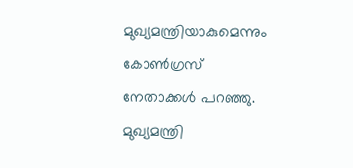മുഖ്യമന്ത്രിയാകുമെന്നും കോൺഗ്രസ് നേതാക്കൾ പറഞ്ഞു. മുഖ്യമന്ത്രി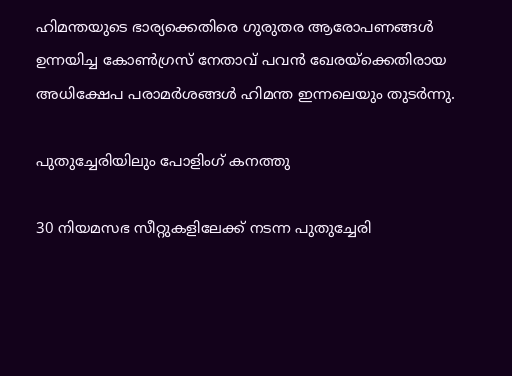ഹിമന്തയുടെ ഭാര്യക്കെതിരെ ഗുരുതര ആരോപണങ്ങൾ ഉന്നയിച്ച കോൺഗ്രസ് നേതാവ് പവൻ ഖേരയ്ക്കെതിരായ അധിക്ഷേപ പരാമർശങ്ങൾ ഹിമന്ത ഇന്നലെയും തുടർന്നു.

പുതുച്ചേരിയിലും പോളിംഗ് കനത്തു

30 നിയമസഭ സീറ്റുകളിലേക്ക് നടന്ന പുതുച്ചേരി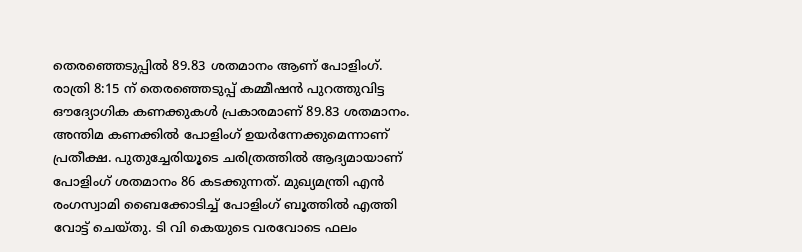തെരഞ്ഞെടുപ്പിൽ 89.83 ശതമാനം ആണ് പോളിംഗ്. രാത്രി 8:15 ന് തെരഞ്ഞെടുപ്പ് കമ്മീഷൻ പുറത്തുവിട്ട ഔദ്യോഗിക കണക്കുകൾ പ്രകാരമാണ് 89.83 ശതമാനം. അന്തിമ കണക്കിൽ പോളിംഗ് ഉയർന്നേക്കുമെന്നാണ് പ്രതീക്ഷ. പുതുച്ചേരിയൂടെ ചരിത്രത്തിൽ ആദ്യമായാണ് പോളിംഗ് ശതമാനം 86 കടക്കുന്നത്. മുഖ്യമന്ത്രി എൻ രംഗസ്വാമി ബൈക്കോടിച്ച് പോളിംഗ് ബൂത്തിൽ എത്തി വോട്ട് ചെയ്‌തു. ടി വി കെയുടെ വരവോടെ ഫലം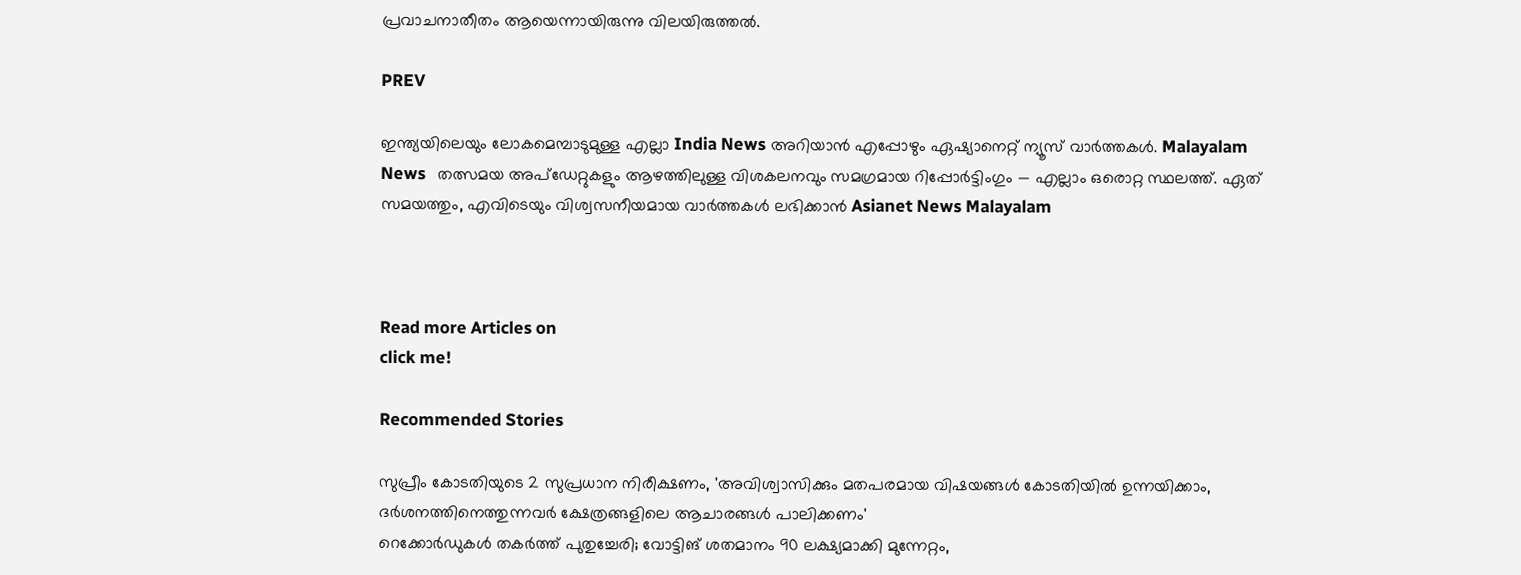പ്രവാചനാതീതം ആയെന്നായിരുന്നു വിലയിരുത്തൽ.

PREV

ഇന്ത്യയിലെയും ലോകമെമ്പാടുമുള്ള എല്ലാ India News അറിയാൻ എപ്പോഴും ഏഷ്യാനെറ്റ് ന്യൂസ് വാർത്തകൾ. Malayalam News   തത്സമയ അപ്‌ഡേറ്റുകളും ആഴത്തിലുള്ള വിശകലനവും സമഗ്രമായ റിപ്പോർട്ടിംഗും — എല്ലാം ഒരൊറ്റ സ്ഥലത്ത്. ഏത് സമയത്തും, എവിടെയും വിശ്വസനീയമായ വാർത്തകൾ ലഭിക്കാൻ Asianet News Malayalam



Read more Articles on
click me!

Recommended Stories

സുപ്രീം കോടതിയുടെ 2 സുപ്രധാന നിരീക്ഷണം, 'അവിശ്വാസിക്കും മതപരമായ വിഷയങ്ങൾ കോടതിയിൽ ഉന്നയിക്കാം, ദർശനത്തിനെത്തുന്നവർ ക്ഷേത്രങ്ങളിലെ ആചാരങ്ങൾ പാലിക്കണം'
റെക്കോർഡുകൾ തകർത്ത് പുതുച്ചേരി; വോട്ടിങ് ശതമാനം 90 ലക്ഷ്യമാക്കി മുന്നേറ്റം,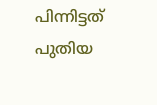പിന്നിട്ടത് പുതിയ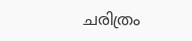ചരിത്രം